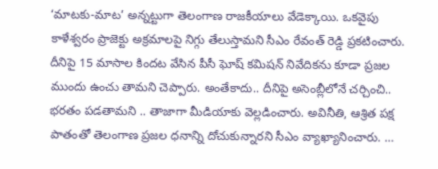‘మాటకు-మాట’ అన్నట్టుగా తెలంగాణ రాజకీయాలు వేడెక్కాయి. ఒకవైపు కాళేశ్వరం ప్రాజెక్టు అక్రమాలపై నిగ్గు తేలుస్తామని సీఎం రేవంత్ రెడ్డి ప్రకటించారు. దీనిపై 15 మాసాల కిందట వేసిన పీసీ ఘోష్ కమిషన్ నివేదికను కూడా ప్రజల ముందు ఉంచు తామని చెప్పారు. అంతేకాదు.. దీనిపై అసెంబ్లీలోనే చర్చించి.. భరతం పడతామని .. తాజాగా మీడియాకు వెల్లడించారు. అవినీతి, ఆశ్రిత పక్ష పాతంతో తెలంగాణ ప్రజల ధనాన్ని దోచుకున్నారని సీఎం వ్యాఖ్యానించారు. …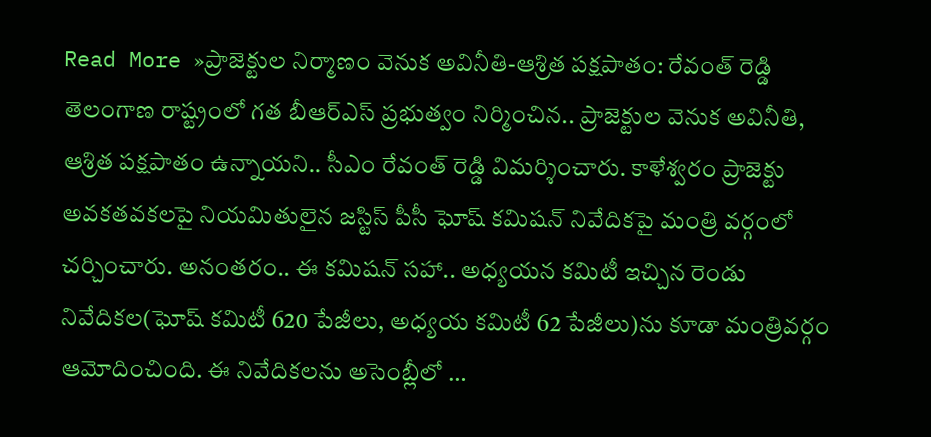Read More »ప్రాజెక్టుల నిర్మాణం వెనుక అవినీతి-ఆశ్రిత పక్షపాతం: రేవంత్ రెడ్డి
తెలంగాణ రాష్ట్రంలో గత బీఆర్ఎస్ ప్రభుత్వం నిర్మించిన.. ప్రాజెక్టుల వెనుక అవినీతి, ఆశ్రిత పక్షపాతం ఉన్నాయని.. సీఎం రేవంత్ రెడ్డి విమర్శించారు. కాళేశ్వరం ప్రాజెక్టు అవకతవకలపై నియమితులైన జస్టిస్ పీసీ ఘోష్ కమిషన్ నివేదికపై మంత్రి వర్గంలో చర్చించారు. అనంతరం.. ఈ కమిషన్ సహా.. అధ్యయన కమిటీ ఇచ్చిన రెండు నివేదికల(ఘోష్ కమిటీ 620 పేజీలు, అధ్యయ కమిటీ 62 పేజీలు)ను కూడా మంత్రివర్గం ఆమోదించింది. ఈ నివేదికలను అసెంబ్లీలో …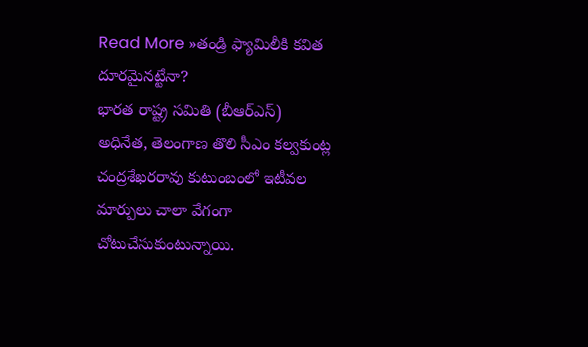Read More »తండ్రి ఫ్యామిలీకి కవిత దూరమైనట్టేనా?
భారత రాష్ట్ర సమితి (బీఆర్ఎస్) అధినేత, తెలంగాణ తొలి సీఎం కల్వకుంట్ల చంద్రశేఖరరావు కుటుంబంలో ఇటీవల మార్పులు చాలా వేగంగా చోటుచేసుకుంటున్నాయి.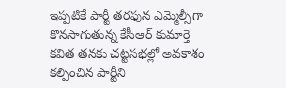ఇప్పటికే పార్టీ తరఫున ఎమ్మెల్సీగా కొనసాగుతున్న కేసీఆర్ కుమార్తె కవిత తనకు చట్టసభల్లో అవకాశం కల్పించిన పార్టీని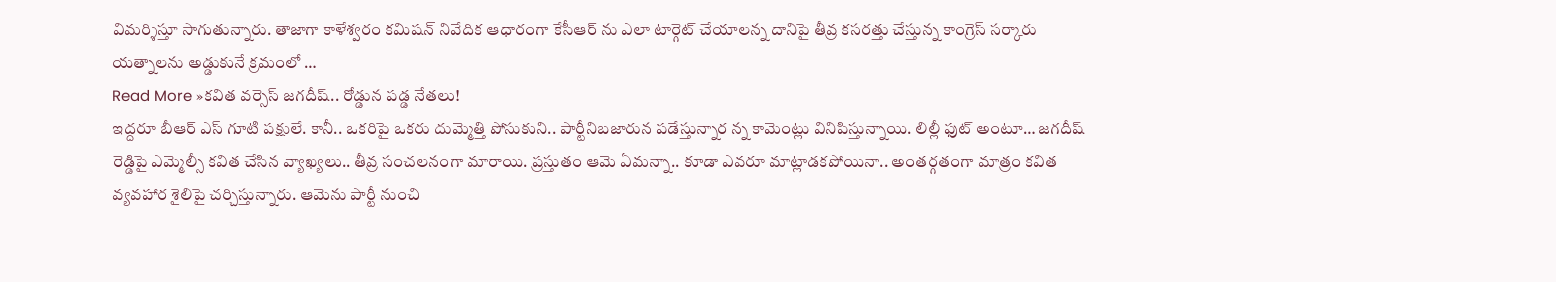విమర్శిస్తూ సాగుతున్నారు. తాజాగా కాళేశ్వరం కమిషన్ నివేదిక ఆధారంగా కేసీఆర్ ను ఎలా టార్గెట్ చేయాలన్న దానిపై తీవ్ర కసరత్తు చేస్తున్న కాంగ్రెస్ సర్కారు యత్నాలను అడ్డుకునే క్రమంలో …
Read More »కవిత వర్సెస్ జగదీష్.. రోడ్డున పడ్డ నేతలు!
ఇద్దరూ బీఆర్ ఎస్ గూటి పక్షులే. కానీ.. ఒకరిపై ఒకరు దుమ్మెత్తి పోసుకుని.. పార్టీనిబజారున పడేస్తున్నార న్న కామెంట్లు వినిపిస్తున్నాయి. లిల్లీ ఫుట్ అంటూ… జగదీష్ రెడ్డిపై ఎమ్మెల్సీ కవిత చేసిన వ్యాఖ్యలు.. తీవ్ర సంచలనంగా మారాయి. ప్రస్తుతం ఆమె ఏమన్నా.. కూడా ఎవరూ మాట్లాడకపోయినా.. అంతర్గతంగా మాత్రం కవిత వ్యవహార శైలిపై చర్చిస్తున్నారు. ఆమెను పార్టీ నుంచి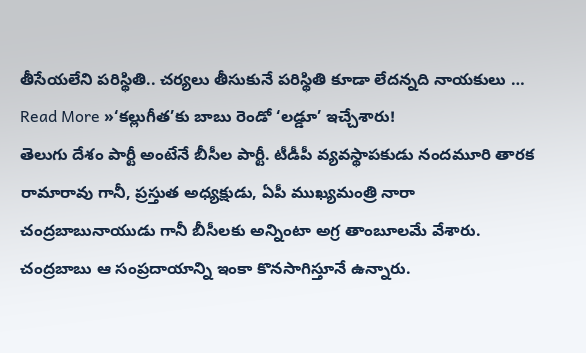తీసేయలేని పరిస్థితి.. చర్యలు తీసుకునే పరిస్థితి కూడా లేదన్నది నాయకులు …
Read More »‘కల్లుగీత’కు బాబు రెండో ‘లడ్డూ’ ఇచ్చేశారు!
తెలుగు దేశం పార్టీ అంటేనే బీసీల పార్టీ. టీడీపీ వ్యవస్థాపకుడు నందమూరి తారక రామారావు గానీ, ప్రస్తుత అధ్యక్షుడు, ఏపీ ముఖ్యమంత్రి నారా చంద్రబాబునాయుడు గానీ బీసీలకు అన్నింటా అగ్ర తాంబూలమే వేశారు. చంద్రబాబు ఆ సంప్రదాయాన్ని ఇంకా కొనసాగిస్తూనే ఉన్నారు.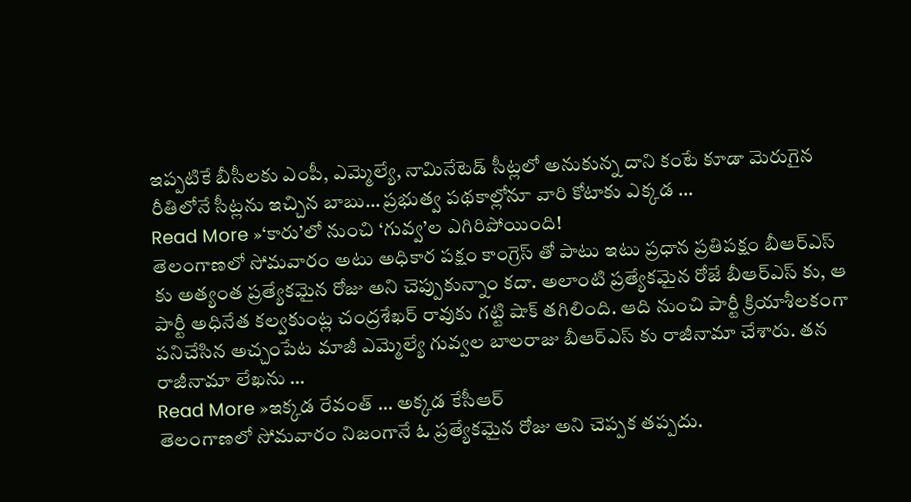ఇప్పటికే బీసీలకు ఎంపీ, ఎమ్మెల్యే, నామినేటెడ్ సీట్లలో అనుకున్న దాని కంటే కూడా మెరుగైన రీతిలోనే సీట్లను ఇచ్చిన బాబు… ప్రభుత్వ పథకాల్లోనూ వారి కోటాకు ఎక్కడ …
Read More »‘కారు’లో నుంచి ‘గువ్వ’ల ఎగిరిపోయింది!
తెలంగాణలో సోమవారం అటు అధికార పక్షం కాంగ్రెస్ తో పాటు ఇటు ప్రధాన ప్రతిపక్షం బీఆర్ఎస్ కు అత్యంత ప్రత్యేకమైన రోజు అని చెప్పుకున్నాం కదా. అలాంటి ప్రత్యేకమైన రోజే బీఆర్ఎస్ కు, ఆ పార్టీ అధినేత కల్వకుంట్ల చంద్రశేఖర్ రావుకు గట్టి షాక్ తగిలింది. ఆది నుంచి పార్టీ క్రియాశీలకంగా పనిచేసిన అచ్చంపేట మాజీ ఎమ్మెల్యే గువ్వల బాలరాజు బీఆర్ఎస్ కు రాజీనామా చేశారు. తన రాజీనామా లేఖను …
Read More »ఇక్కడ రేవంత్ … అక్కడ కేసీఆర్
తెలంగాణలో సోమవారం నిజంగానే ఓ ప్రత్యేకమైన రోజు అని చెప్పక తప్పదు.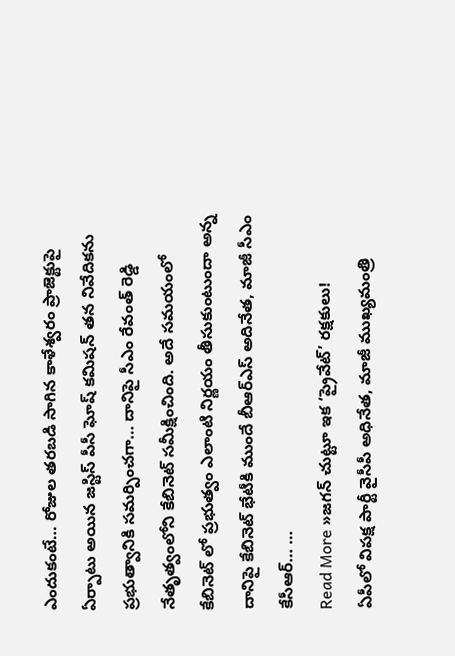ఎందుకంటే… రోజుల తరబడి సాగిన కాళేశ్వరం ప్రాజెక్టుపై ఏర్పాటు అయిన జస్టిస్ పీసీ ఘోష్ కమిషన్ తన నివేదికను ప్రభుత్వానికి సమర్పించగా… దానిపై సీఎం రేవంత్ రెడ్డి నేతృత్వంలోని కేబినెట్ సమీక్షించింది. అదే సమయంలో కేబినెట్ లో ప్రభుత్వం ఎలాంటి నిర్ణయం తీసుకుంటుందా అన్న దానిపై కేబినెట్ భేటీకి ముందే బీఆర్ఎస్ అదినేత, మాజీ సీఎం కేసీఆర్… …
Read More »జగన్ చుట్టూ ఇక ‘ప్రైవేట్’ రక్షకులు!
ఏపీలో విపక్ష పార్టీ వైసీపీ అధినేత, మాజీ ముఖ్యమంత్రి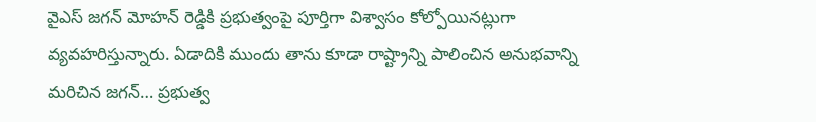వైఎస్ జగన్ మోహన్ రెడ్డికి ప్రభుత్వంపై పూర్తిగా విశ్వాసం కోల్పోయినట్లుగా వ్యవహరిస్తున్నారు. ఏడాదికి ముందు తాను కూడా రాష్ట్రాన్ని పాలించిన అనుభవాన్ని మరిచిన జగన్… ప్రభుత్వ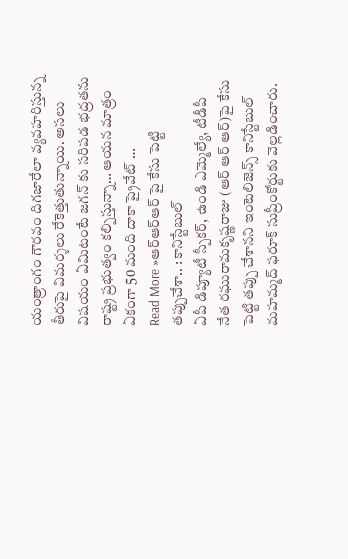యంత్రాంగం గౌరవం దిగజారేలా వ్యవహరిస్తున్న తీరుపై విమర్శలు రేకెత్తుతున్నాయి. అసలు విషయం ఏమిటంటే జగన్ కు సరిపడ భద్రతను రాష్ట్ర ప్రభుత్వం కల్పిస్తున్నా… ఆయన మాత్రం ఏకంగా 50 మంది దాకా ప్రైవేట్ …
Read More »ఆర్ఆర్ఆర్ పై కేసు పెట్టి తప్పుచేశా.. : కానిస్టేబుల్
ఏపీ డిప్యూటీ స్పీకర్, ఉండి ఎమ్మెల్యే, టీడీపీ నేత రఘురామకృష్ణరాజు (ఆర్ ఆర్ ఆర్)పై కేసు పెట్టి తప్పు చేశానని ఇంటెలిజెన్స్ కానిస్టేబుల్ మహమ్మద్ ఫరూక్ సుప్రీంకోర్టుకు వెల్లడించారు.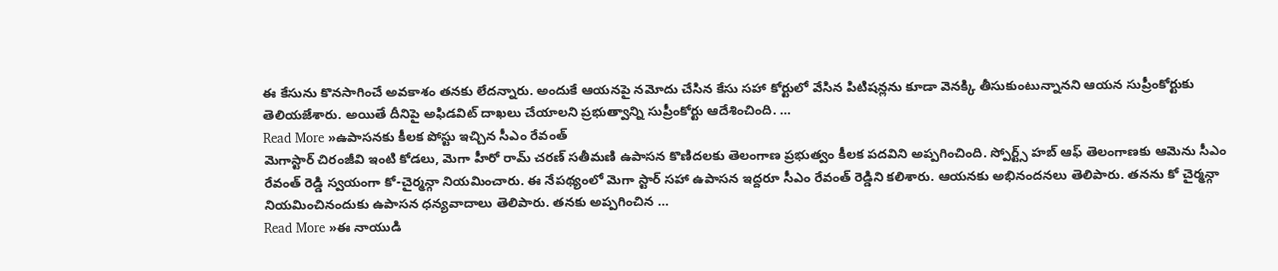ఈ కేసును కొనసాగించే అవకాశం తనకు లేదన్నారు. అందుకే ఆయనపై నమోదు చేసిన కేసు సహా కోర్టులో వేసిన పిటిషన్లను కూడా వెనక్కి తీసుకుంటున్నానని ఆయన సుప్రీంకోర్టుకు తెలియజేశారు. అయితే దీనిపై అఫిడవిట్ దాఖలు చేయాలని ప్రభుత్వాన్ని సుప్రీంకోర్టు ఆదేశించింది. …
Read More »ఉపాసనకు కీలక పోస్టు ఇచ్చిన సీఎం రేవంత్
మెగాస్టార్ చిరంజీవి ఇంటి కోడలు, మెగా హీరో రామ్ చరణ్ సతీమణి ఉపాసన కొణిదలకు తెలంగాణ ప్రభుత్వం కీలక పదవిని అప్పగించింది. స్పోర్ట్స్ హబ్ ఆఫ్ తెలంగాణకు ఆమెను సీఎం రేవంత్ రెడ్డి స్వయంగా కో-చైర్మన్గా నియమించారు. ఈ నేపథ్యంలో మెగా స్టార్ సహా ఉపాసన ఇద్దరూ సీఎం రేవంత్ రెడ్డిని కలిశారు. ఆయనకు అభినందనలు తెలిపారు. తనను కో చైర్మన్గా నియమించినందుకు ఉపాసన ధన్యవాదాలు తెలిపారు. తనకు అప్పగించిన …
Read More »ఈ నాయుడి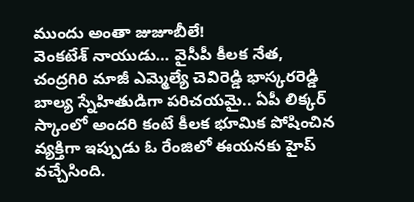ముందు అంతా జుజూబీలే!
వెంకటేశ్ నాయుడు… వైసీపీ కీలక నేత, చంద్రగిరి మాజీ ఎమ్మెల్యే చెవిరెడ్డి భాస్కరరెడ్డి బాల్య స్నేహితుడిగా పరిచయమై.. ఏపీ లిక్కర్ స్కాంలో అందరి కంటే కీలక భూమిక పోషించిన వ్యక్తిగా ఇప్పుడు ఓ రేంజిలో ఈయనకు హైప్ వచ్చేసింది.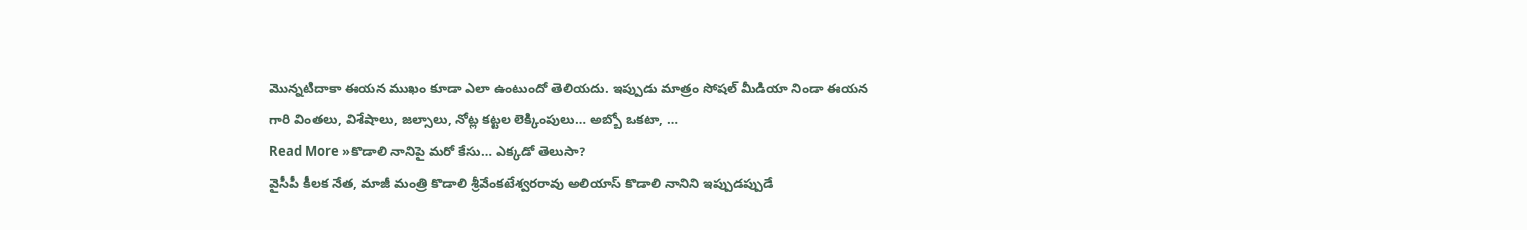మొన్నటిదాకా ఈయన ముఖం కూడా ఎలా ఉంటుందో తెలియదు. ఇప్పుడు మాత్రం సోషల్ మీడియా నిండా ఈయన గారి వింతలు, విశేషాలు, జల్సాలు, నోట్ల కట్టల లెక్కింపులు… అబ్బో ఒకటా, …
Read More »కొడాలి నానిపై మరో కేసు… ఎక్కడో తెలుసా?
వైసీపీ కీలక నేత, మాజీ మంత్రి కొడాలి శ్రీవేంకటేశ్వరరావు అలియాస్ కొడాలి నానిని ఇప్పుడప్పుడే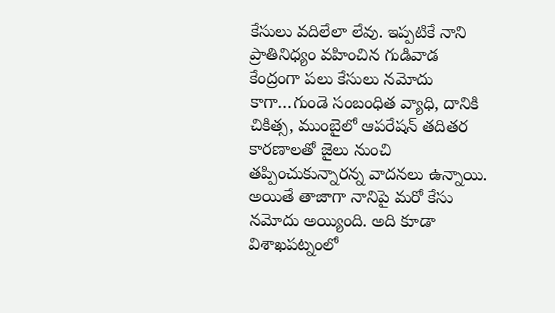కేసులు వదిలేలా లేవు. ఇప్పటికే నాని ప్రాతినిధ్యం వహించిన గుడివాడ కేంద్రంగా పలు కేసులు నమోదు కాగా…గుండె సంబంధిత వ్యాధి, దానికి చికిత్స, ముంబైలో ఆపరేషన్ తదితర కారణాలతో జైలు నుంచి తప్పించుకున్నారన్న వాదనలు ఉన్నాయి. అయితే తాజాగా నానిపై మరో కేసు నమోదు అయ్యింది. అది కూడా విశాఖపట్నంలో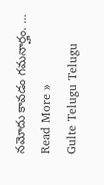నమోదు కావడం గమనార్హం. …
Read More »
Gulte Telugu Telugu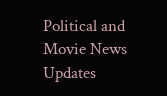Political and Movie News Updates